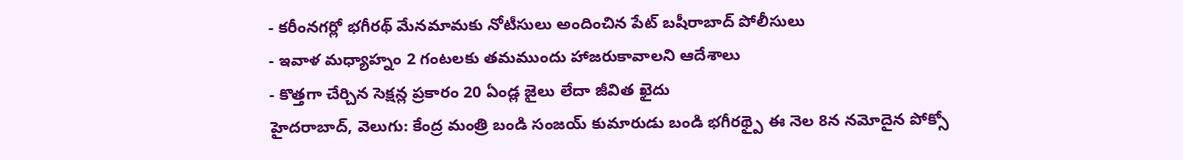- కరీంనగర్లో భగీరథ్ మేనమామకు నోటీసులు అందించిన పేట్ బషీరాబాద్ పోలీసులు
- ఇవాళ మధ్యాహ్నం 2 గంటలకు తమముందు హాజరుకావాలని ఆదేశాలు
- కొత్తగా చేర్చిన సెక్షన్ల ప్రకారం 20 ఏండ్ల జైలు లేదా జీవిత ఖైదు
హైదరాబాద్, వెలుగు: కేంద్ర మంత్రి బండి సంజయ్ కుమారుడు బండి భగీరథ్పై ఈ నెల 8న నమోదైన పోక్సో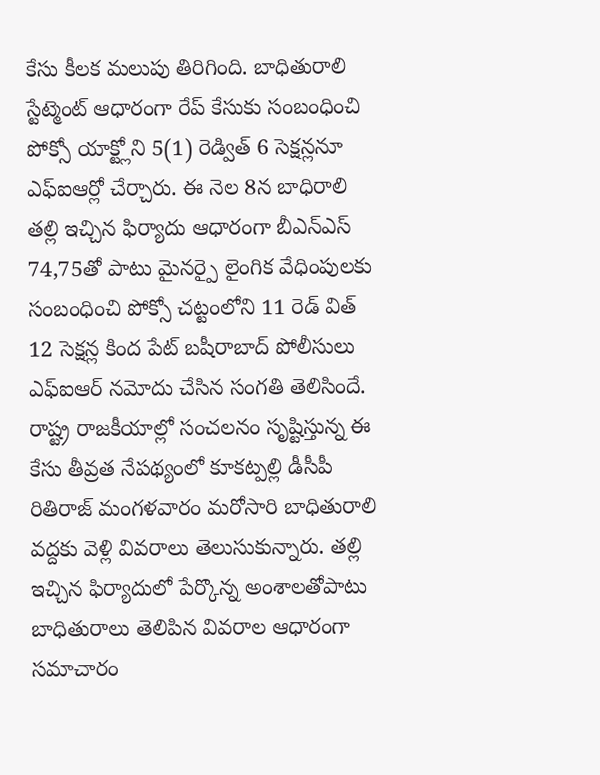కేసు కీలక మలుపు తిరిగింది. బాధితురాలి స్టేట్మెంట్ ఆధారంగా రేప్ కేసుకు సంబంధించి పోక్సో యాక్ట్లోని 5(1) రెడ్విత్ 6 సెక్షన్లనూ ఎఫ్ఐఆర్లో చేర్చారు. ఈ నెల 8న బాధిరాలి తల్లి ఇచ్చిన ఫిర్యాదు ఆధారంగా బీఎన్ఎస్ 74,75తో పాటు మైనర్పై లైంగిక వేధింపులకు సంబంధించి పోక్సో చట్టంలోని 11 రెడ్ విత్ 12 సెక్షన్ల కింద పేట్ బషీరాబాద్ పోలీసులు ఎఫ్ఐఆర్ నమోదు చేసిన సంగతి తెలిసిందే. రాష్ట్ర రాజకీయాల్లో సంచలనం సృష్టిస్తున్న ఈ కేసు తీవ్రత నేపథ్యంలో కూకట్పల్లి డీసీపీ రితిరాజ్ మంగళవారం మరోసారి బాధితురాలి వద్దకు వెళ్లి వివరాలు తెలుసుకున్నారు. తల్లి ఇచ్చిన ఫిర్యాదులో పేర్కొన్న అంశాలతోపాటు బాధితురాలు తెలిపిన వివరాల ఆధారంగా సమాచారం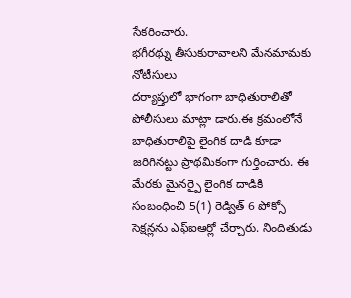సేకరించారు.
భగీరథ్ను తీసుకురావాలని మేనమామకు నోటీసులు
దర్యాప్తులో భాగంగా బాధితురాలితో పోలీసులు మాట్లా డారు.ఈ క్రమంలోనే బాధితురాలిపై లైంగిక దాడి కూడా జరిగినట్టు ప్రాథమికంగా గుర్తించారు. ఈ మేరకు మైనర్పై లైంగిక దాడికి సంబంధించి 5(1) రెడ్విత్ 6 పోక్సో సెక్షన్లను ఎఫ్ఐఆర్లో చేర్చారు. నిందితుడు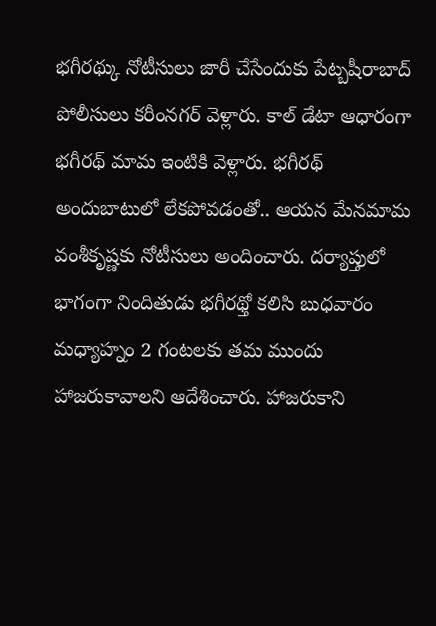భగీరథ్కు నోటీసులు జారీ చేసేందుకు పేట్బషీరాబాద్ పోలీసులు కరీంనగర్ వెళ్లారు. కాల్ డేటా ఆధారంగా భగీరథ్ మామ ఇంటికి వెళ్లారు. భగీరథ్ అందుబాటులో లేకపోవడంతో.. ఆయన మేనమామ వంశీకృష్ణకు నోటీసులు అందించారు. దర్యాప్తులో భాగంగా నిందితుడు భగీరథ్తో కలిసి బుధవారం మధ్యాహ్నం 2 గంటలకు తమ ముందు హాజరుకావాలని ఆదేశించారు. హాజరుకాని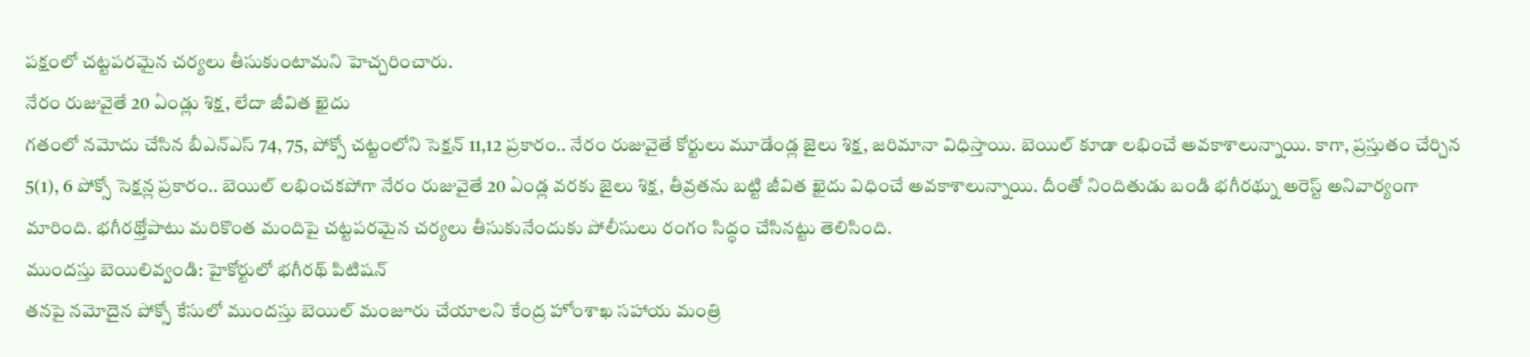పక్షంలో చట్టపరమైన చర్యలు తీసుకుంటామని హెచ్చరించారు.
నేరం రుజువైతే 20 ఏండ్లు శిక్ష, లేదా జీవిత ఖైదు
గతంలో నమోదు చేసిన బీఎన్ఎస్ 74, 75, పోక్సో చట్టంలోని సెక్షన్ 11,12 ప్రకారం.. నేరం రుజువైతే కోర్టులు మూడేండ్ల జైలు శిక్ష, జరిమానా విధిస్తాయి. బెయిల్ కూడా లభించే అవకాశాలున్నాయి. కాగా, ప్రస్తుతం చేర్చిన 5(1), 6 పోక్సో సెక్షన్ల ప్రకారం.. బెయిల్ లభించకపోగా నేరం రుజువైతే 20 ఏండ్ల వరకు జైలు శిక్ష, తీవ్రతను బట్టి జీవిత ఖైదు విధించే అవకాశాలున్నాయి. దీంతో నిందితుడు బండి భగీరథ్ను అరెస్ట్ అనివార్యంగా మారింది. భగీరథ్తోపాటు మరికొంత మందిపై చట్టపరమైన చర్యలు తీసుకునేందుకు పోలీసులు రంగం సిద్ధం చేసినట్టు తెలిసింది.
ముందస్తు బెయిలివ్వండి: హైకోర్టులో భగీరథ్ పిటిషన్
తనపై నమోదైన పోక్సో కేసులో ముందస్తు బెయిల్ మంజూరు చేయాలని కేంద్ర హోంశాఖ సహాయ మంత్రి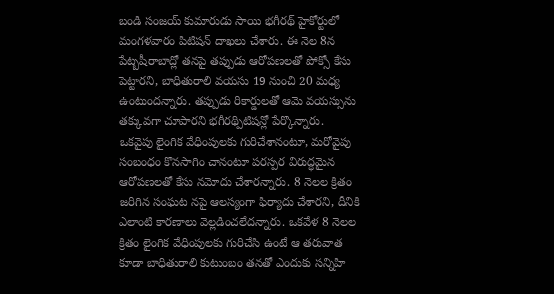బండి సంజయ్ కుమారుడు సాయి భగీరథ్ హైకోర్టులో మంగళవారం పిటిషన్ దాఖలు చేశారు. ఈ నెల 8న పేట్బషీరాబాద్లో తనపై తప్పుడు ఆరోపణలతో పోక్సో కేసు పెట్టారని, బాధితురాలి వయసు 19 నుంచి 20 మధ్య ఉంటుందన్నారు. తప్పుడు రికార్డులతో ఆమె వయస్సును తక్కువగా చూపారని భగీరథ్పిటిషన్లో పేర్కొన్నారు.
ఒకవైపు లైంగిక వేధింపులకు గురిచేశానంటూ, మరోవైపు సంబంధం కొనసాగిం చానంటూ పరస్పర విరుద్ధమైన ఆరోపణలతో కేసు నమోదు చేశారన్నారు. 8 నెలల క్రితం జరిగిన సంఘట నపై ఆలస్యంగా ఫిర్యాదు చేశారని, దీనికి ఎలాంటి కారణాలు వెల్లడించలేదన్నారు. ఒకవేళ 8 నెలల క్రితం లైంగిక వేధింపులకు గురిచేసి ఉంటే ఆ తరువాత కూడా బాధితురాలి కుటుంబం తనతో ఎందుకు సన్నిహి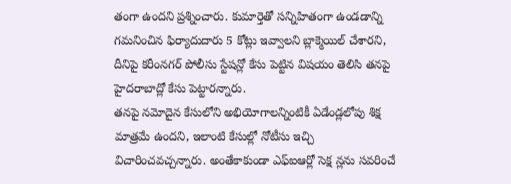తంగా ఉందని ప్రశ్నించారు. కుమార్తెతో సన్నిహితంగా ఉండడాన్ని గమనించిన ఫిర్యాదుదారు 5 కోట్లు ఇవ్వాలని బ్లాక్మెయిల్ చేశారని, దీనిపై కరీంనగర్ పోలీసు స్టేషన్లో కేసు పెట్టిన విషయం తెలిసి తనపై హైదరాబాద్లో కేసు పెట్టారన్నారు.
తనపై నమోదైన కేసులోని అభియోగాలన్నింటికీ ఏడేండ్లలోపు శిక్ష మాత్రమే ఉందని, ఇలాంటి కేసుల్లో నోటీసు ఇచ్చి విచారించవచ్చన్నారు. అంతేకాకుండా ఎఫ్ఐఆర్లో సెక్ష న్లను సవరించే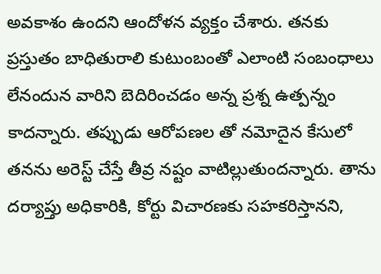అవకాశం ఉందని ఆందోళన వ్యక్తం చేశారు. తనకు ప్రస్తుతం బాధితురాలి కుటుంబంతో ఎలాంటి సంబంధాలు లేనందున వారిని బెదిరించడం అన్న ప్రశ్న ఉత్పన్నం కాదన్నారు. తప్పుడు ఆరోపణల తో నమోదైన కేసులో తనను అరెస్ట్ చేస్తే తీవ్ర నష్టం వాటిల్లుతుందన్నారు. తాను దర్యాప్తు అధికారికి, కోర్టు విచారణకు సహకరిస్తానని,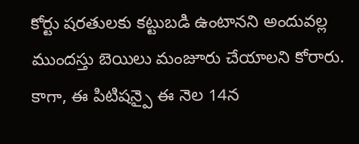కోర్టు షరతులకు కట్టుబడి ఉంటానని అందువల్ల ముందస్తు బెయిలు మంజూరు చేయాలని కోరారు. కాగా, ఈ పిటిషన్పై ఈ నెల 14న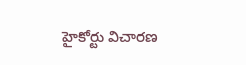హైకోర్టు విచారణ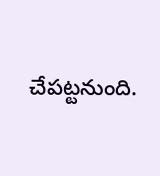చేపట్టనుంది.